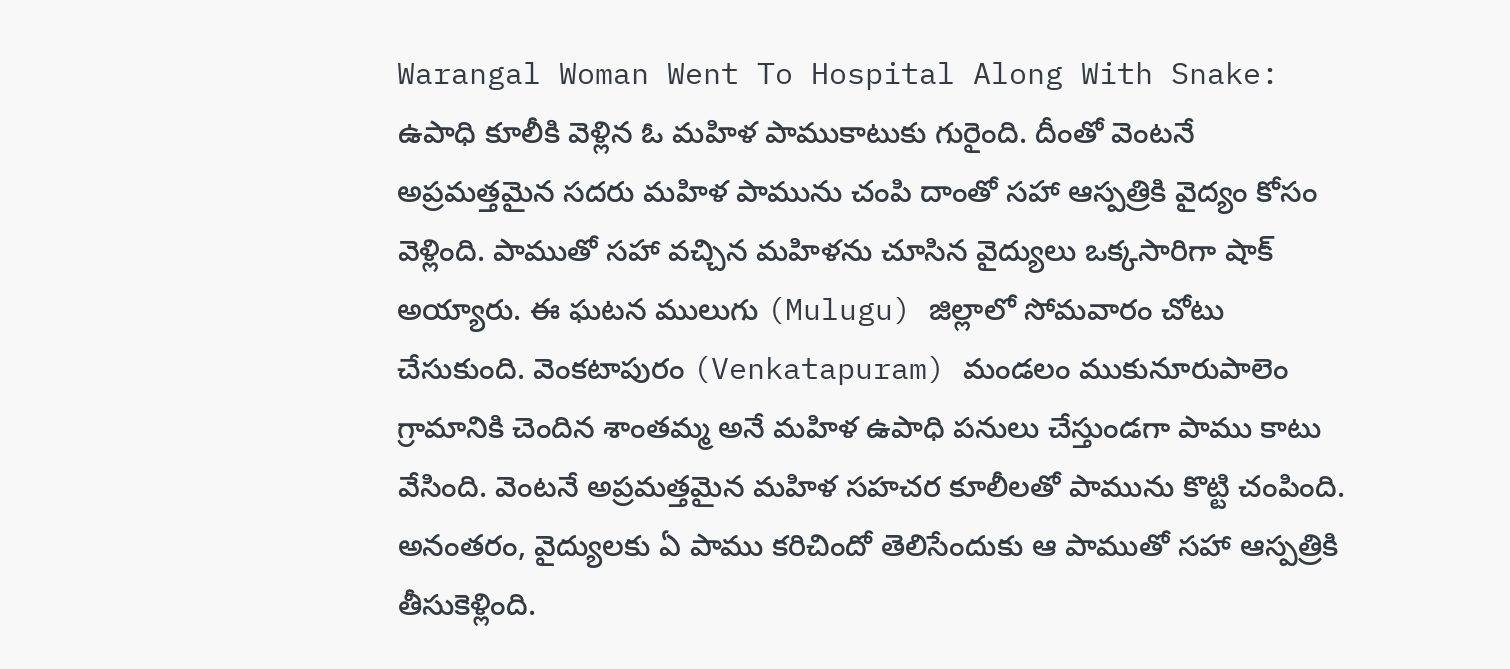Warangal Woman Went To Hospital Along With Snake: ఉపాధి కూలీకి వెళ్లిన ఓ మహిళ పాముకాటుకు గురైంది. దీంతో వెంటనే అప్రమత్తమైన సదరు మహిళ పామును చంపి దాంతో సహా ఆస్పత్రికి వైద్యం కోసం వెళ్లింది. పాముతో సహా వచ్చిన మహిళను చూసిన వైద్యులు ఒక్కసారిగా షాక్ అయ్యారు. ఈ ఘటన ములుగు (Mulugu) జిల్లాలో సోమవారం చోటు చేసుకుంది. వెంకటాపురం (Venkatapuram) మండలం ముకునూరుపాలెం గ్రామానికి చెందిన శాంతమ్మ అనే మహిళ ఉపాధి పనులు చేస్తుండగా పాము కాటు వేసింది. వెంటనే అప్రమత్తమైన మహిళ సహచర కూలీలతో పామును కొట్టి చంపింది. అనంతరం, వైద్యులకు ఏ పాము కరిచిందో తెలిసేందుకు ఆ పాముతో సహా ఆస్పత్రికి తీసుకెళ్లింది.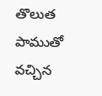తొలుత పాముతో వచ్చిన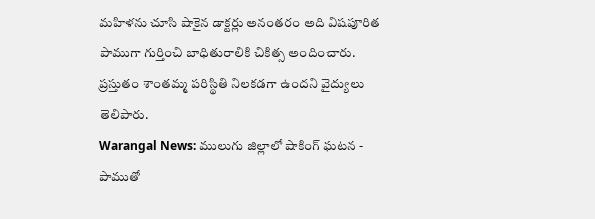మహిళను చూసి షాకైన డాక్టర్లు అనంతరం అది విషపూరిత పాముగా గుర్తించి బాధితురాలికి చికిత్స అందించారు. ప్రస్తుతం శాంతమ్మ పరిస్థితి నిలకడగా ఉందని వైద్యులు తెలిపారు.
Warangal News: ములుగు జిల్లాలో షాకింగ్ ఘటన - పాముతో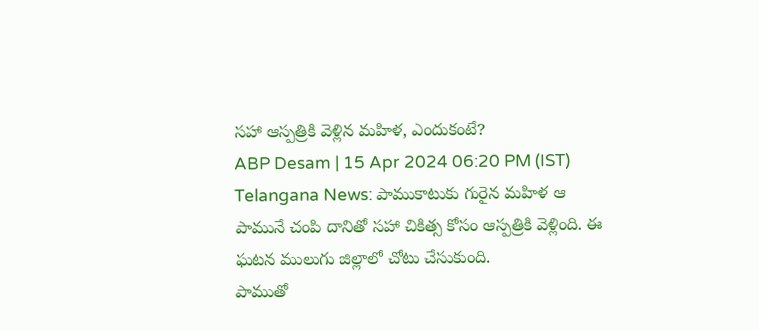సహా ఆస్పత్రికి వెళ్లిన మహిళ, ఎందుకంటే?
ABP Desam | 15 Apr 2024 06:20 PM (IST)
Telangana News: పాముకాటుకు గురైన మహిళ ఆ పామునే చంపి దానితో సహా చికిత్స కోసం ఆస్పత్రికి వెళ్లింది. ఈ ఘటన ములుగు జిల్లాలో చోటు చేసుకుంది.
పాముతో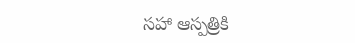సహా ఆస్పత్రికి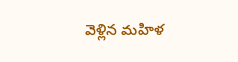వెళ్లిన మహిళ